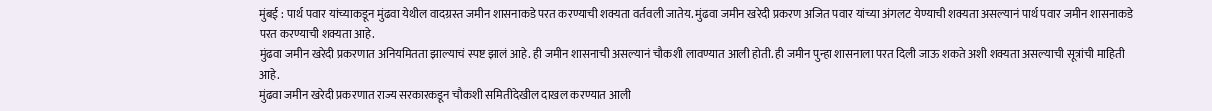मुंबई : पार्थ पवार यांच्याकडून मुंढवा येथील वादग्रस्त जमीन शासनाकडे परत करण्याची शक्यता वर्तवली जातेय. मुंढवा जमीन खरेदी प्रकरण अजित पवार यांच्या अंगलट येण्याची शक्यता असल्यानं पार्थ पवार जमीन शासनाकडे परत करण्याची शक्यता आहे.
मुंढवा जमीन खरेदी प्रकरणात अनियमितता झाल्याचं स्पष्ट झालं आहे. ही जमीन शासनाची असल्यानं चौकशी लावण्यात आली होती. ही जमीन पुन्हा शासनाला परत दिली जाऊ शकते अशी शक्यता असल्याची सूत्रांची माहिती आहे.
मुंढवा जमीन खरेदी प्रकरणात राज्य सरकारकडून चौकशी समितीदेखील दाखल करण्यात आली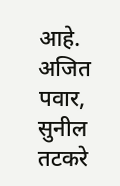आहे. अजित पवार, सुनील तटकरे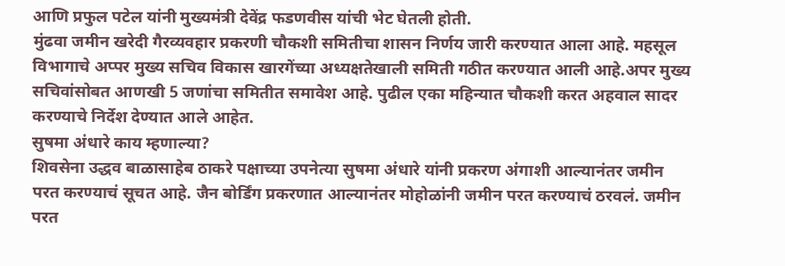आणि प्रफुल पटेल यांनी मुख्यमंत्री देवेंद्र फडणवीस यांची भेट घेतली होती.
मुंढवा जमीन खरेदी गैरव्यवहार प्रकरणी चौकशी समितीचा शासन निर्णय जारी करण्यात आला आहे. महसूल विभागाचे अप्पर मुख्य सचिव विकास खारगेंच्या अध्यक्षतेखाली समिती गठीत करण्यात आली आहे.अपर मुख्य सचिवांसोबत आणखी 5 जणांचा समितीत समावेश आहे. पुढील एका महिन्यात चौकशी करत अहवाल सादर करण्याचे निर्देश देण्यात आले आहेत.
सुषमा अंधारे काय म्हणाल्या?
शिवसेना उद्धव बाळासाहेब ठाकरे पक्षाच्या उपनेत्या सुषमा अंधारे यांनी प्रकरण अंगाशी आल्यानंतर जमीन परत करण्याचं सूचत आहे. जैन बोर्डिंग प्रकरणात आल्यानंतर मोहोळांनी जमीन परत करण्याचं ठरवलं. जमीन परत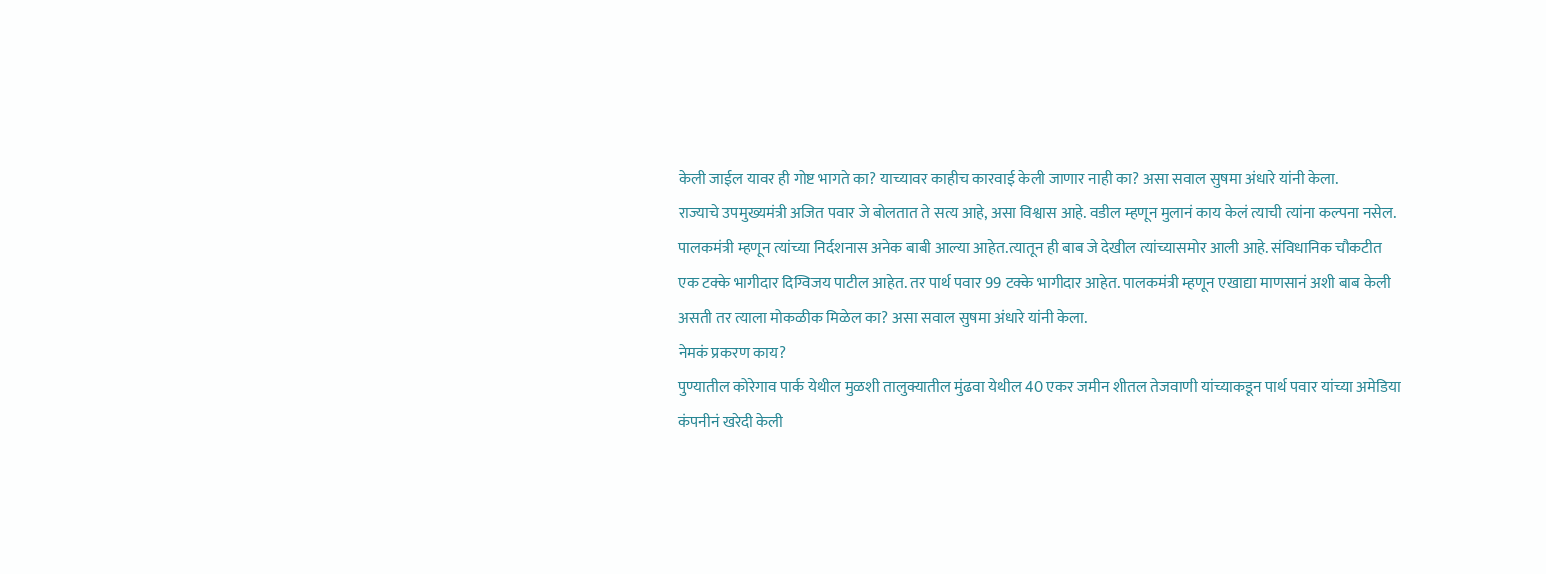केली जाईल यावर ही गोष्ट भागते का? याच्यावर काहीच कारवाई केली जाणार नाही का? असा सवाल सुषमा अंधारे यांनी केला.
राज्याचे उपमुख्यमंत्री अजित पवार जे बोलतात ते सत्य आहे, असा विश्वास आहे. वडील म्हणून मुलानं काय केलं त्याची त्यांना कल्पना नसेल. पालकमंत्री म्हणून त्यांच्या निर्दशनास अनेक बाबी आल्या आहेत.त्यातून ही बाब जे देखील त्यांच्यासमोर आली आहे. संविधानिक चौकटीत एक टक्के भागीदार दिग्विजय पाटील आहेत. तर पार्थ पवार 99 टक्के भागीदार आहेत. पालकमंत्री म्हणून एखाद्या माणसानं अशी बाब केली असती तर त्याला मोकळीक मिळेल का? असा सवाल सुषमा अंधारे यांनी केला.
नेमकं प्रकरण काय?
पुण्यातील कोरेगाव पार्क येथील मुळशी तालुक्यातील मुंढवा येथील 40 एकर जमीन शीतल तेजवाणी यांच्याकडून पार्थ पवार यांच्या अमेडिया कंपनीनं खरेदी केली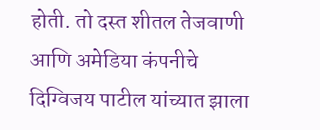होती. तो दस्त शीतल तेजवाणी आणि अमेडिया कंपनीचे दिग्विजय पाटील यांच्यात झाला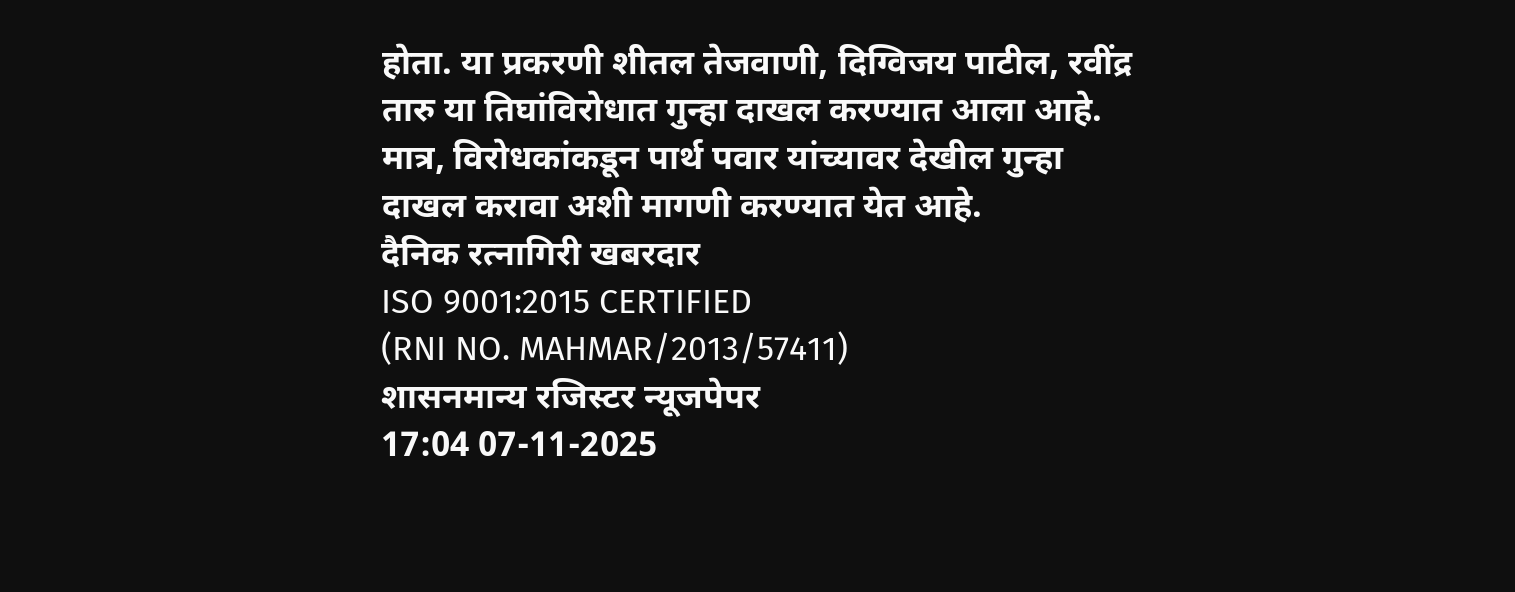होता. या प्रकरणी शीतल तेजवाणी, दिग्विजय पाटील, रवींद्र तारु या तिघांविरोधात गुन्हा दाखल करण्यात आला आहे. मात्र, विरोधकांकडून पार्थ पवार यांच्यावर देखील गुन्हा दाखल करावा अशी मागणी करण्यात येत आहे.
दैनिक रत्नागिरी खबरदार
ISO 9001:2015 CERTIFIED
(RNI NO. MAHMAR/2013/57411)
शासनमान्य रजिस्टर न्यूजपेपर
17:04 07-11-2025